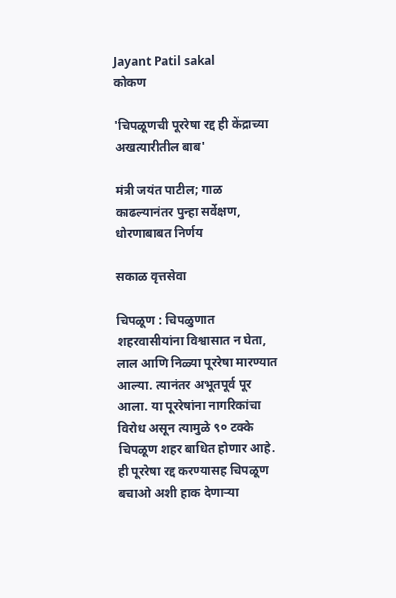Jayant Patil sakal
कोकण

'चिपळूणची पूररेषा रद्द ही केंद्राच्या अखत्यारीतील बाब'

मंत्री जयंत पाटील; गाळ काढल्यानंतर पुन्हा सर्वेक्षण, धोरणाबाबत निर्णय

सकाळ वृत्तसेवा

चिपळूण : चिपळुणात शहरवासीयांना विश्वासात न घेता, लाल आणि निळ्या पूररेषा मारण्यात आल्या. त्यानंतर अभूतपूर्व पूर आला. या पूररेषांना नागरिकांचा विरोध असून त्यामुळे ९० टक्के चिपळूण शहर बाधित होणार आहे. ही पूररेषा रद्द करण्यासह चिपळूण बचाओ अशी हाक देणाऱ्या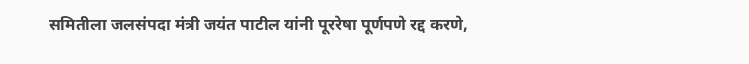समितीला जलसंपदा मंत्री जयंत पाटील यांनी पूररेषा पूर्णपणे रद्द करणे,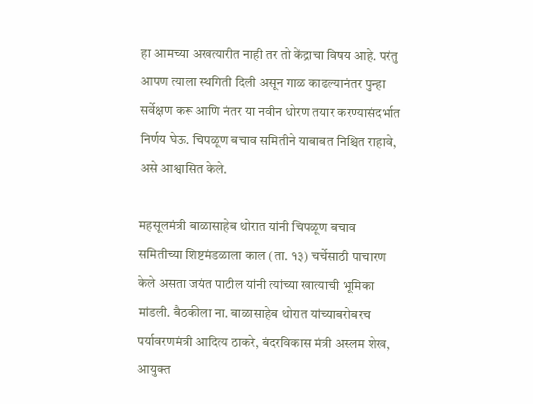हा आमच्या अखत्यारीत नाही तर तो केंद्राचा विषय आहे. परंतु आपण त्याला स्थगिती दिली असून गाळ काढल्यानंतर पुन्हा सर्वेक्षण करू आणि नंतर या नवीन धोरण तयार करण्यासंदर्भात निर्णय घेऊ. चिपळूण बचाव समितीने याबाबत निश्चित राहावे, असे आश्वासित केले.

महसूलमंत्री बाळासाहेब थोरात यांनी चिपळूण बचाव समितीच्या शिष्टमंडळाला काल (ता. १३) चर्चेसाठी पाचारण केले असता जयंत पाटील यांनी त्यांच्या खात्याची भूमिका मांडली. बैठकीला ना. बाळासाहेब थोरात यांच्याबरोबरच पर्यावरणमंत्री आदित्य ठाकरे, बंदरविकास मंत्री अस्लम शेख, आयुक्त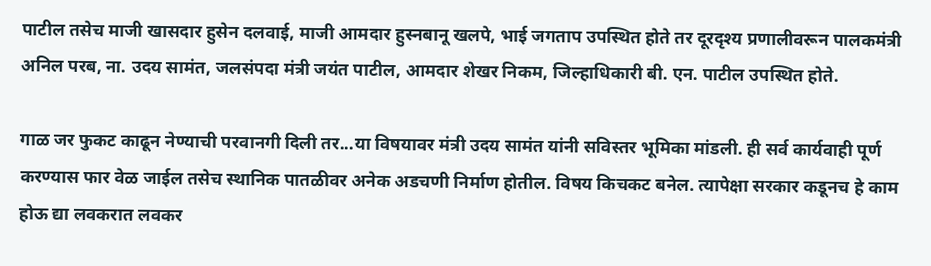पाटील तसेच माजी खासदार हुसेन दलवाई, माजी आमदार हुस्नबानू खलपे, भाई जगताप उपस्थित होते तर दूरदृश्य प्रणालीवरून पालकमंत्री अनिल परब, ना. उदय सामंत, जलसंपदा मंत्री जयंत पाटील, आमदार शेखर निकम, जिल्हाधिकारी बी. एन. पाटील उपस्थित होते.

गाळ जर फुकट काढून नेण्याची परवानगी दिली तर...या विषयावर मंत्री उदय सामंत यांनी सविस्तर भूमिका मांडली. ही सर्व कार्यवाही पूर्ण करण्यास फार वेळ जाईल तसेच स्थानिक पातळीवर अनेक अडचणी निर्माण होतील. विषय किचकट बनेल. त्यापेक्षा सरकार कडूनच हे काम होऊ द्या लवकरात लवकर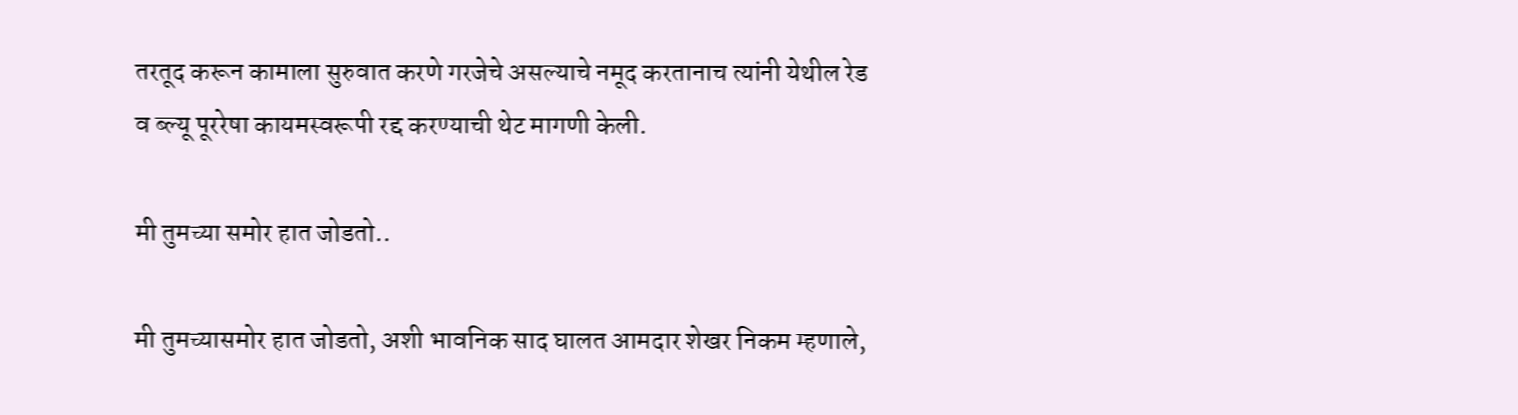तरतूद करून कामाला सुरुवात करणे गरजेचे असल्याचे नमूद करतानाच त्यांनी येथील रेड व ब्ल्यू पूररेषा कायमस्वरूपी रद्द करण्याची थेट मागणी केली.

मी तुमच्या समोर हात जोडतो..

मी तुमच्यासमोर हात जोडतो, अशी भावनिक साद घालत आमदार शेखर निकम म्हणाले,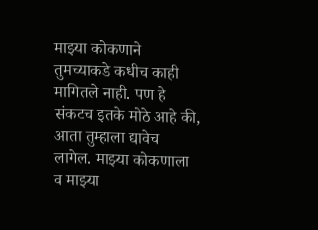माझ्या कोकणाने तुमच्याकडे कधीच काही मागितले नाही. पण हे संकटच इतके मोठे आहे की, आता तुम्हाला द्यावेच लागेल. माझ्या कोकणाला व माझ्या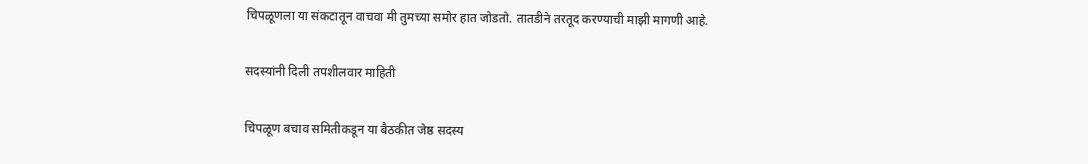चिपळूणला या संकटातून वाचवा मी तुमच्या समोर हात जोडतो. तातडीने तरतूद करण्याची माझी मागणी आहे.

सदस्यांनी दिली तपशीलवार माहिती

चिपळूण बचाव समितीकडून या बैठकीत जेष्ठ सदस्य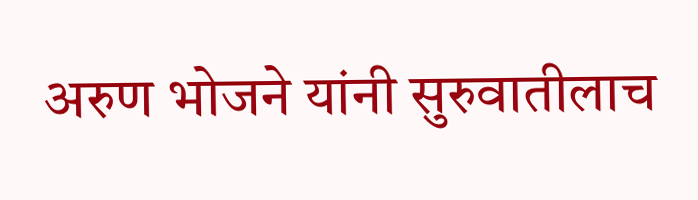अरुण भोजने यांनी सुरुवातीलाच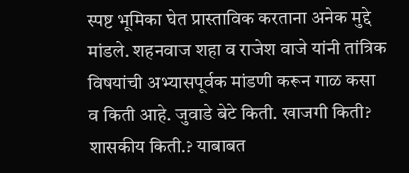स्पष्ट भूमिका घेत प्रास्ताविक करताना अनेक मुद्दे मांडले. शहनवाज शहा व राजेश वाजे यांनी तांत्रिक विषयांची अभ्यासपूर्वक मांडणी करून गाळ कसा व किती आहे. जुवाडे बेटे किती. खाजगी किती? शासकीय किती.? याबाबत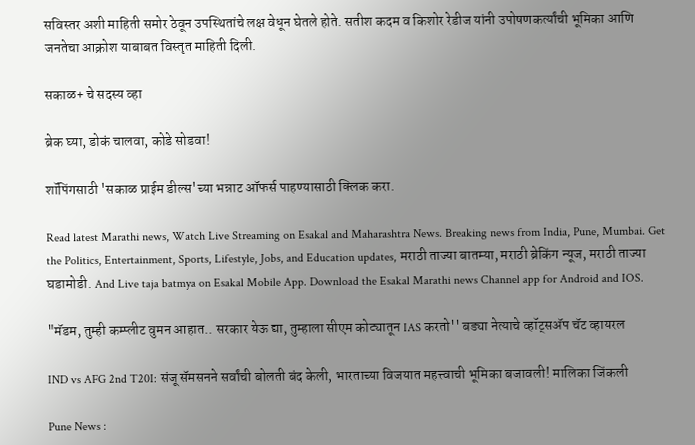सविस्तर अशी माहिती समोर ठेवून उपस्थितांचे लक्ष वेधून घेतले होते. सतीश कदम व किशोर रेडीज यांनी उपोषणकर्त्यांची भूमिका आणि जनतेचा आक्रोश याबाबत विस्तृत माहिती दिली.

सकाळ+ चे सदस्य व्हा

ब्रेक घ्या, डोकं चालवा, कोडे सोडवा!

शॉपिंगसाठी 'सकाळ प्राईम डील्स'च्या भन्नाट ऑफर्स पाहण्यासाठी क्लिक करा.

Read latest Marathi news, Watch Live Streaming on Esakal and Maharashtra News. Breaking news from India, Pune, Mumbai. Get the Politics, Entertainment, Sports, Lifestyle, Jobs, and Education updates, मराठी ताज्या बातम्या, मराठी ब्रेकिंग न्यूज, मराठी ताज्या घडामोडी. And Live taja batmya on Esakal Mobile App. Download the Esakal Marathi news Channel app for Android and IOS.

"मॅडम, तुम्ही कम्प्लीट वुमन आहात.. सरकार येऊ द्या, तुम्हाला सीएम कोट्यातून IAS करतो'' बड्या नेत्याचे व्हॉट्सअ‍ॅप चॅट व्हायरल

IND vs AFG 2nd T20I: संजू सॅमसनने सर्वांची बोलती बंद केली, भारताच्या विजयात महत्त्वाची भूमिका बजावली! मालिका जिंकली

Pune News :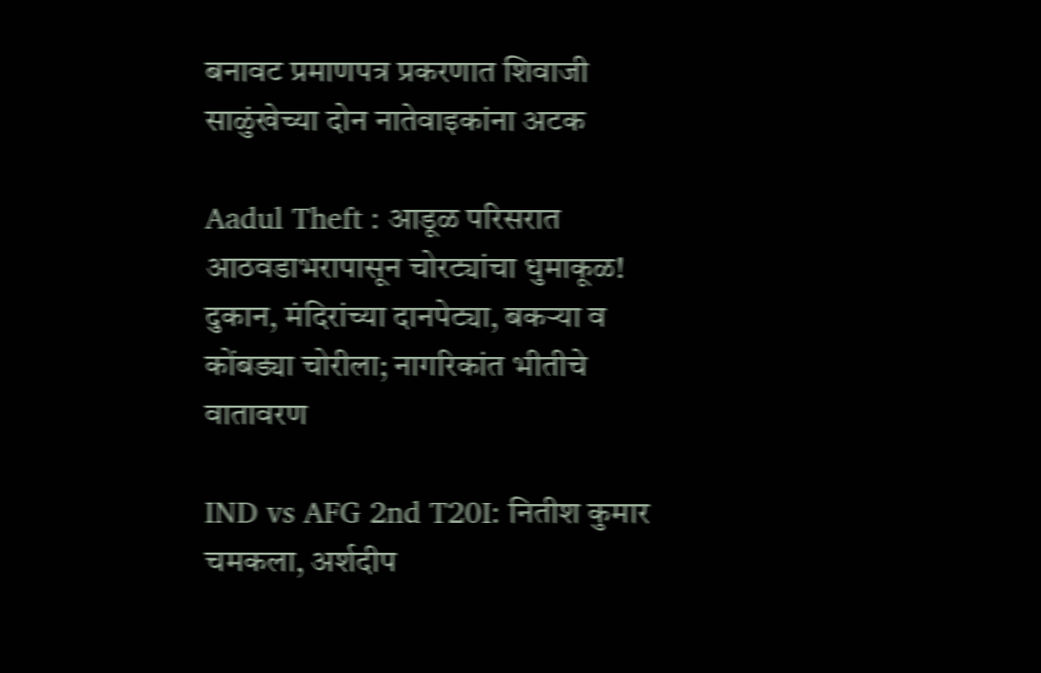बनावट प्रमाणपत्र प्रकरणात शिवाजी साळुंखेच्या दोन नातेवाइकांना अटक

Aadul Theft : आडूळ परिसरात आठवडाभरापासून चोरट्यांचा धुमाकूळ! दुकान, मंदिरांच्या दानपेट्या, बकऱ्या व कोंबड्या चोरीला; नागरिकांत भीतीचे वातावरण

IND vs AFG 2nd T20I: नितीश कुमार चमकला, अर्शदीप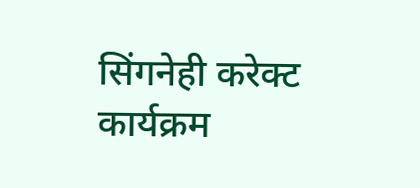सिंगनेही करेक्ट कार्यक्रम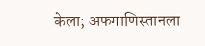केला; अफगाणिस्तानला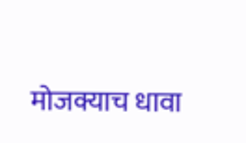मोजक्याच धावा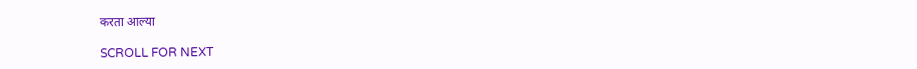करता आल्या

SCROLL FOR NEXT